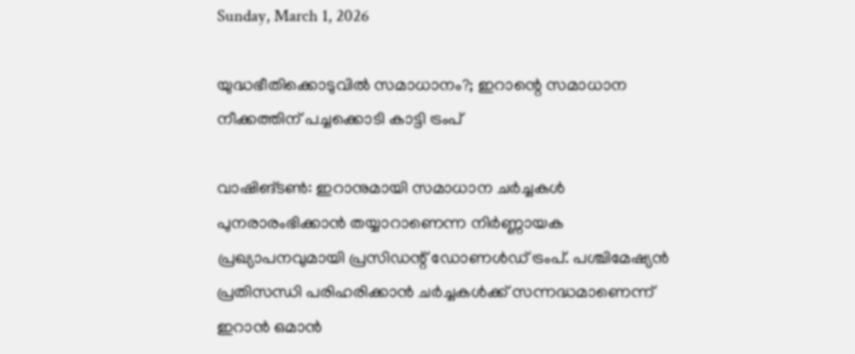Sunday, March 1, 2026

യുദ്ധഭീതിക്കൊടുവിൽ സമാധാനം?; ഇറാന്റെ സമാധാന നീക്കത്തിന് പച്ചക്കൊടി കാട്ടി ട്രംപ്

വാഷിങ്ടൺ: ഇറാനുമായി സമാധാന ചർച്ചകൾ പുനരാരംഭിക്കാൻ തയ്യാറാണെന്ന നിർണ്ണായക പ്രഖ്യാപനവുമായി പ്രസിഡന്റ് ഡോണൾഡ് ട്രംപ്. പശ്ചിമേഷ്യൻ പ്രതിസന്ധി പരിഹരിക്കാൻ ചർച്ചകൾക്ക് സന്നദ്ധമാണെന്ന് ഇറാൻ ഒമാൻ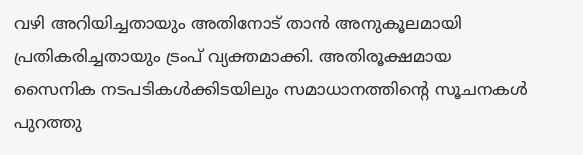വഴി അറിയിച്ചതായും അതിനോട് താൻ അനുകൂലമായി പ്രതികരിച്ചതായും ട്രംപ് വ്യക്തമാക്കി. അതിരൂക്ഷമായ സൈനിക നടപടികൾക്കിടയിലും സമാധാനത്തിന്റെ സൂചനകൾ പുറത്തു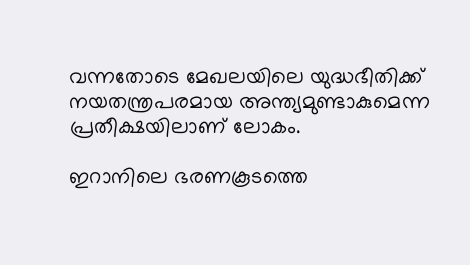വന്നതോടെ മേഖലയിലെ യുദ്ധഭീതിക്ക് നയതന്ത്രപരമായ അന്ത്യമുണ്ടാകുമെന്ന പ്രതീക്ഷയിലാണ് ലോകം.

ഇറാനിലെ ഭരണകൂടത്തെ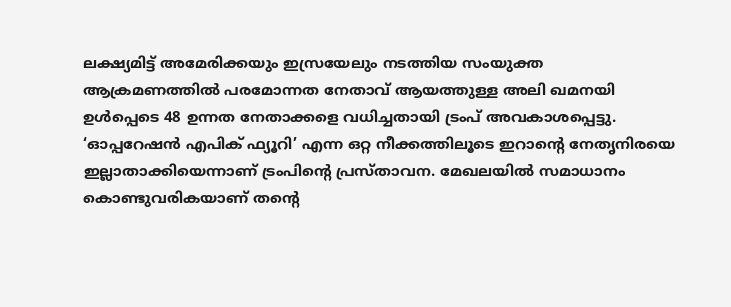ലക്ഷ്യമിട്ട് അമേരിക്കയും ഇസ്രയേലും നടത്തിയ സംയുക്ത ആക്രമണത്തിൽ പരമോന്നത നേതാവ് ആയത്തുള്ള അലി ഖമനയി ഉൾപ്പെടെ 48 ഉന്നത നേതാക്കളെ വധിച്ചതായി ട്രംപ് അവകാശപ്പെട്ടു. ‘ഓപ്പറേഷൻ എപിക് ഫ്യൂറി’ എന്ന ഒറ്റ നീക്കത്തിലൂടെ ഇറാന്റെ നേതൃനിരയെ ഇല്ലാതാക്കിയെന്നാണ് ട്രംപിന്റെ പ്രസ്താവന. മേഖലയിൽ സമാധാനം കൊണ്ടുവരികയാണ് തന്റെ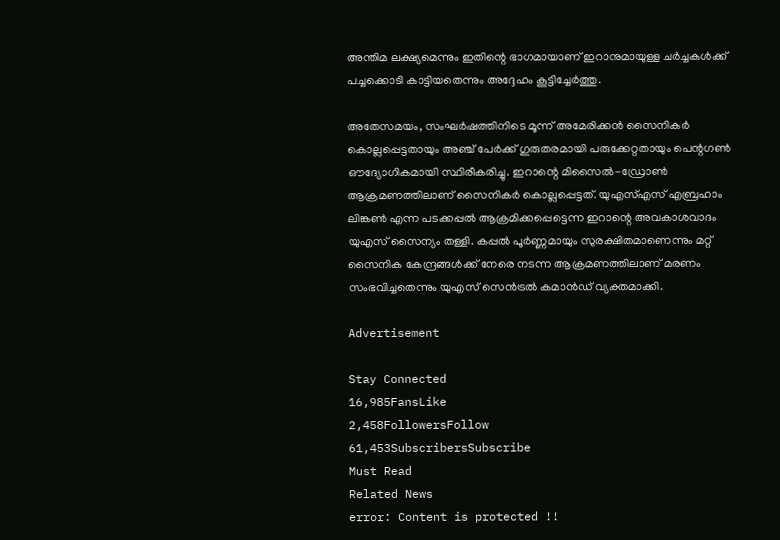അന്തിമ ലക്ഷ്യമെന്നും ഇതിന്റെ ഭാഗമായാണ് ഇറാനുമായുള്ള ചർച്ചകൾക്ക് പച്ചക്കൊടി കാട്ടിയതെന്നും അദ്ദേഹം കൂട്ടിച്ചേർത്തു.

അതേസമയം, സംഘർഷത്തിനിടെ മൂന്ന് അമേരിക്കൻ സൈനികർ കൊല്ലപ്പെട്ടതായും അഞ്ച് പേർക്ക് ഗുരുതരമായി പരുക്കേറ്റതായും പെന്റഗൺ ഔദ്യോഗികമായി സ്ഥിരീകരിച്ചു. ഇറാന്റെ മിസൈൽ-ഡ്രോൺ ആക്രമണത്തിലാണ് സൈനികർ കൊല്ലപ്പെട്ടത്. യുഎസ്എസ് എബ്രഹാം ലിങ്കൺ എന്ന പടക്കപ്പൽ ആക്രമിക്കപ്പെട്ടെന്ന ഇറാന്റെ അവകാശവാദം യുഎസ് സൈന്യം തള്ളി. കപ്പൽ പൂർണ്ണമായും സുരക്ഷിതമാണെന്നും മറ്റ് സൈനിക കേന്ദ്രങ്ങൾക്ക് നേരെ നടന്ന ആക്രമണത്തിലാണ് മരണം സംഭവിച്ചതെന്നും യുഎസ് സെൻട്രൽ കമാൻഡ് വ്യക്തമാക്കി.

Advertisement

Stay Connected
16,985FansLike
2,458FollowersFollow
61,453SubscribersSubscribe
Must Read
Related News
error: Content is protected !!